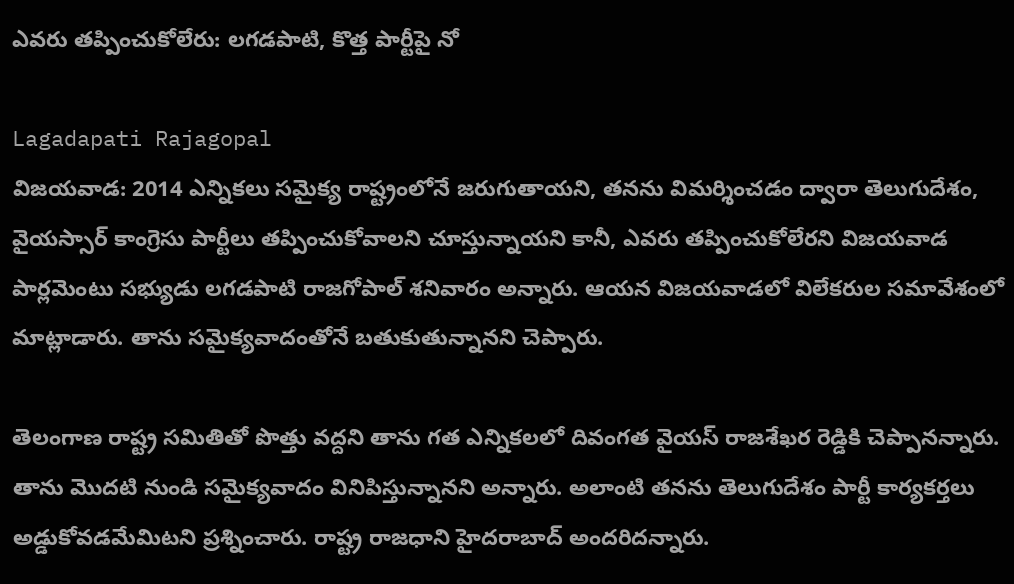ఎవరు తప్పించుకోలేరు: లగడపాటి, కొత్త పార్టీపై నో

Lagadapati Rajagopal
విజయవాడ: 2014 ఎన్నికలు సమైక్య రాష్ట్రంలోనే జరుగుతాయని, తనను విమర్శించడం ద్వారా తెలుగుదేశం, వైయస్సార్ కాంగ్రెసు పార్టీలు తప్పించుకోవాలని చూస్తున్నాయని కానీ, ఎవరు తప్పించుకోలేరని విజయవాడ పార్లమెంటు సభ్యుడు లగడపాటి రాజగోపాల్ శనివారం అన్నారు. ఆయన విజయవాడలో విలేకరుల సమావేశంలో మాట్లాడారు. తాను సమైక్యవాదంతోనే బతుకుతున్నానని చెప్పారు.

తెలంగాణ రాష్ట్ర సమితితో పొత్తు వద్దని తాను గత ఎన్నికలలో దివంగత వైయస్ రాజశేఖర రెడ్డికి చెప్పానన్నారు. తాను మొదటి నుండి సమైక్యవాదం వినిపిస్తున్నానని అన్నారు. అలాంటి తనను తెలుగుదేశం పార్టీ కార్యకర్తలు అడ్డుకోవడమేమిటని ప్రశ్నించారు. రాష్ట్ర రాజధాని హైదరాబాద్ అందరిదన్నారు.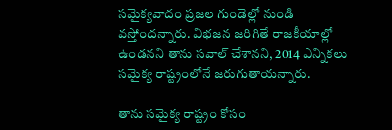సమైక్యవాదం ప్రజల గుండెల్లో నుండి వస్తోందన్నారు. విభజన జరిగితే రాజకీయాల్లో ఉండనని తాను సవాల్ చేశానని, 2014 ఎన్నికలు సమైక్య రాష్ట్రంలోనే జరుగుతాయన్నారు.

తాను సమైక్య రాష్ట్రం కోసం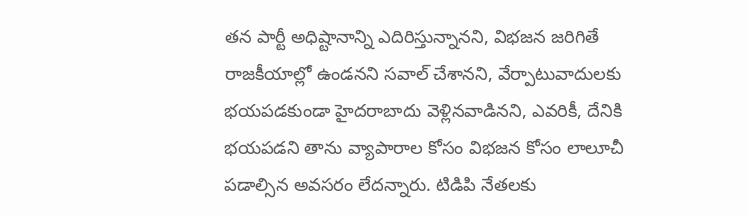తన పార్టీ అధిష్టానాన్ని ఎదిరిస్తున్నానని, విభజన జరిగితే రాజకీయాల్లో ఉండనని సవాల్ చేశానని, వేర్పాటువాదులకు భయపడకుండా హైదరాబాదు వెళ్లినవాడినని, ఎవరికీ, దేనికి భయపడని తాను వ్యాపారాల కోసం విభజన కోసం లాలూచీ పడాల్సిన అవసరం లేదన్నారు. టిడిపి నేతలకు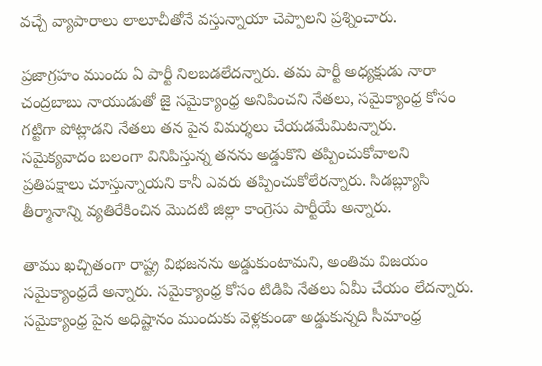వచ్చే వ్యాపారాలు లాలూచీతోనే వస్తున్నాయా చెప్పాలని ప్రశ్నించారు.

ప్రజాగ్రహం ముందు ఏ పార్టీ నిలబడలేదన్నారు. తమ పార్టీ అధ్యక్షుడు నారా చంద్రబాబు నాయుడుతో జై సమైక్యాంధ్ర అనిపించని నేతలు, సమైక్యాంధ్ర కోసం గట్టిగా పోట్లాడని నేతలు తన పైన విమర్శలు చేయడమేమిటన్నారు. సమైక్యవాదం బలంగా వినిపిస్తున్న తనను అడ్డుకొని తప్పించుకోవాలని ప్రతిపక్షాలు చూస్తున్నాయని కానీ ఎవరు తప్పించుకోలేరన్నారు. సిడబ్ల్యూసి తీర్మానాన్ని వ్యతిరేకించిన మొదటి జిల్లా కాంగ్రెసు పార్టీయే అన్నారు.

తాము ఖచ్చితంగా రాష్ట్ర విభజనను అడ్డుకుంటామని, అంతిమ విజయం సమైక్యాంధ్రదే అన్నారు. సమైక్యాంధ్ర కోసం టిడిపి నేతలు ఏమీ చేయం లేదన్నారు. సమైక్యాంధ్ర పైన అధిష్టానం ముందుకు వెళ్లకుండా అడ్డుకున్నది సీమాంధ్ర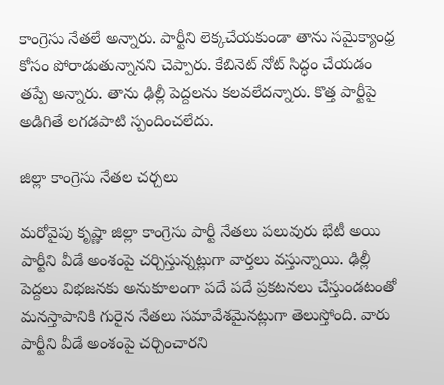కాంగ్రెసు నేతలే అన్నారు. పార్టీని లెక్కచేయకుండా తాను సమైక్యాంధ్ర కోసం పోరాడుతున్నానని చెప్పారు. కేబినెట్ నోట్ సిద్ధం చేయడం తప్పే అన్నారు. తాను ఢిల్లీ పెద్దలను కలవలేదన్నారు. కొత్త పార్టీపై అడిగితే లగడపాటి స్పందించలేదు.

జిల్లా కాంగ్రెసు నేతల చర్చలు

మరోవైపు కృష్ణా జిల్లా కాంగ్రెసు పార్టీ నేతలు పలువురు భేటీ అయి పార్టీని వీడే అంశంపై చర్చిస్తున్నట్లుగా వార్తలు వస్తున్నాయి. ఢిల్లీ పెద్దలు విభజనకు అనుకూలంగా పదే పదే ప్రకటనలు చేస్తుండటంతో మనస్తాపానికి గురైన నేతలు సమావేశమైనట్లుగా తెలుస్తోంది. వారు పార్టీని వీడే అంశంపై చర్చించారని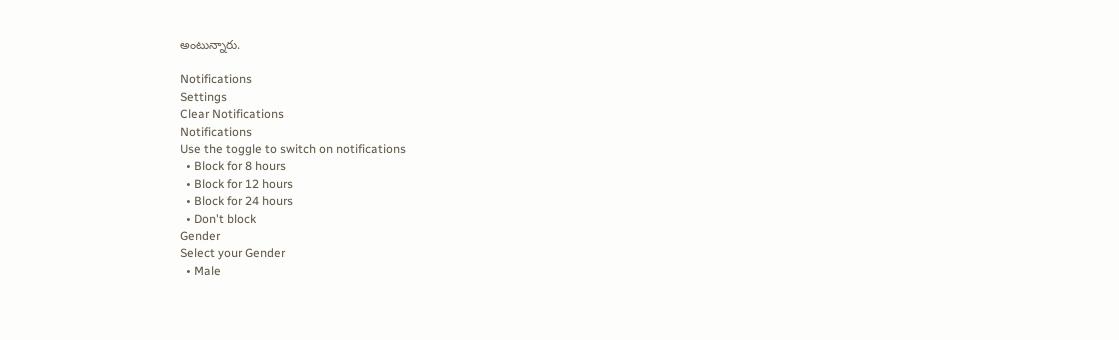అంటున్నారు.

Notifications
Settings
Clear Notifications
Notifications
Use the toggle to switch on notifications
  • Block for 8 hours
  • Block for 12 hours
  • Block for 24 hours
  • Don't block
Gender
Select your Gender
  • Male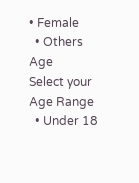• Female
  • Others
Age
Select your Age Range
  • Under 18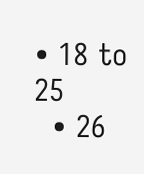• 18 to 25
  • 26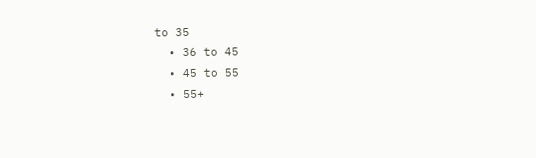to 35
  • 36 to 45
  • 45 to 55
  • 55+